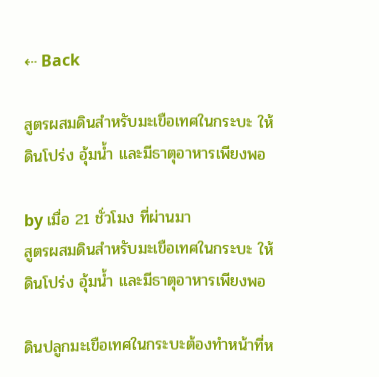⇠ Back

สูตรผสมดินสำหรับมะเขือเทศในกระบะ ให้ดินโปร่ง อุ้มน้ำ และมีธาตุอาหารเพียงพอ

by เมื่อ 21 ชั่วโมง ที่ผ่านมา
สูตรผสมดินสำหรับมะเขือเทศในกระบะ ให้ดินโปร่ง อุ้มน้ำ และมีธาตุอาหารเพียงพอ

ดินปลูกมะเขือเทศในกระบะต้องทำหน้าที่ห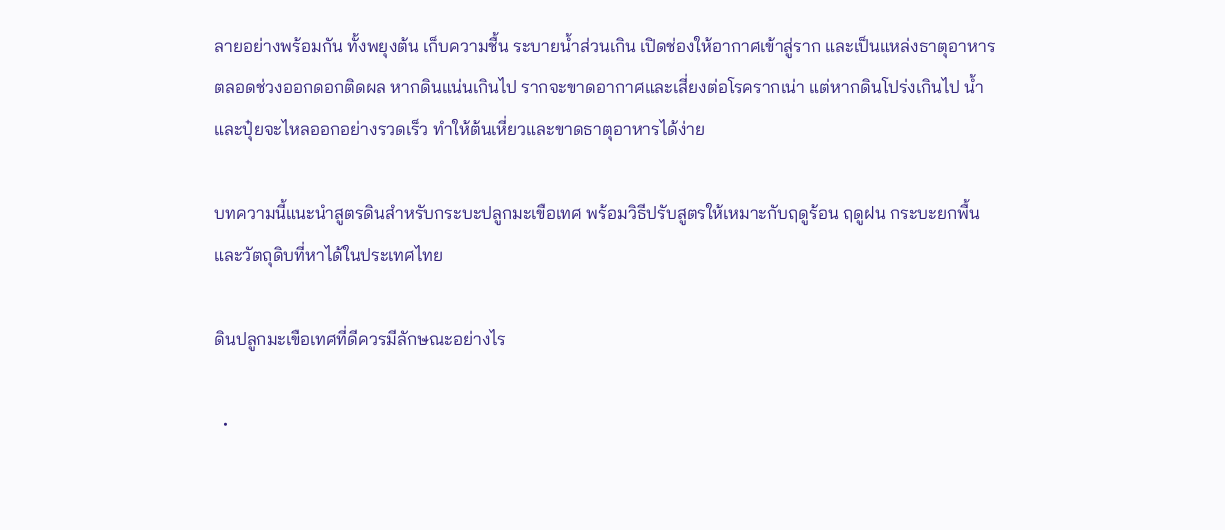ลายอย่างพร้อมกัน ทั้งพยุงต้น เก็บความชื้น ระบายน้ำส่วนเกิน เปิดช่องให้อากาศเข้าสู่ราก และเป็นแหล่งธาตุอาหารตลอดช่วงออกดอกติดผล หากดินแน่นเกินไป รากจะขาดอากาศและเสี่ยงต่อโรครากเน่า แต่หากดินโปร่งเกินไป น้ำและปุ๋ยจะไหลออกอย่างรวดเร็ว ทำให้ต้นเหี่ยวและขาดธาตุอาหารได้ง่าย

บทความนี้แนะนำสูตรดินสำหรับกระบะปลูกมะเขือเทศ พร้อมวิธีปรับสูตรให้เหมาะกับฤดูร้อน ฤดูฝน กระบะยกพื้น และวัตถุดิบที่หาได้ในประเทศไทย

ดินปลูกมะเขือเทศที่ดีควรมีลักษณะอย่างไร

  •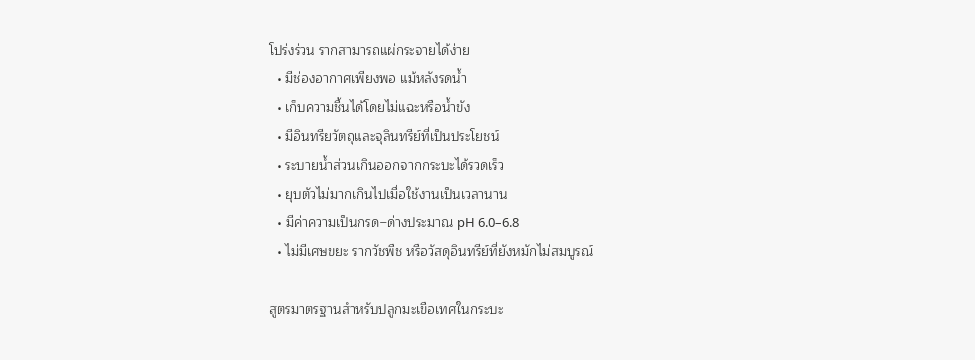โปร่งร่วน รากสามารถแผ่กระจายได้ง่าย
  • มีช่องอากาศเพียงพอ แม้หลังรดน้ำ
  • เก็บความชื้นได้โดยไม่แฉะหรือน้ำขัง
  • มีอินทรียวัตถุและจุลินทรีย์ที่เป็นประโยชน์
  • ระบายน้ำส่วนเกินออกจากกระบะได้รวดเร็ว
  • ยุบตัวไม่มากเกินไปเมื่อใช้งานเป็นเวลานาน
  • มีค่าความเป็นกรด–ด่างประมาณ pH 6.0–6.8
  • ไม่มีเศษขยะ รากวัชพืช หรือวัสดุอินทรีย์ที่ยังหมักไม่สมบูรณ์

สูตรมาตรฐานสำหรับปลูกมะเขือเทศในกระบะ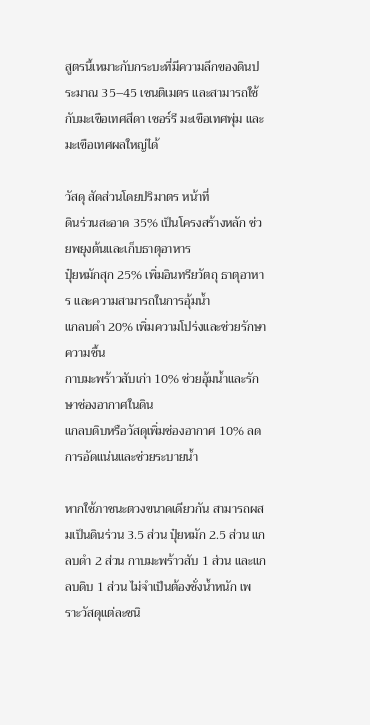สูตรนี้เหมาะกับกระบะที่มีความลึกของดินประมาณ 35–45 เซนติเมตร และสามารถใช้กับมะเขือเทศสีดา เชอร์รี มะเขือเทศพุ่ม และมะเขือเทศผลใหญ่ได้

วัสดุ สัดส่วนโดยปริมาตร หน้าที่
ดินร่วนสะอาด 35% เป็นโครงสร้างหลัก ช่วยพยุงต้นและเก็บธาตุอาหาร
ปุ๋ยหมักสุก 25% เพิ่มอินทรียวัตถุ ธาตุอาหาร และความสามารถในการอุ้มน้ำ
แกลบดำ 20% เพิ่มความโปร่งและช่วยรักษาความชื้น
กาบมะพร้าวสับเก่า 10% ช่วยอุ้มน้ำและรักษาช่องอากาศในดิน
แกลบดิบหรือวัสดุเพิ่มช่องอากาศ 10% ลดการอัดแน่นและช่วยระบายน้ำ

หากใช้ภาชนะตวงขนาดเดียวกัน สามารถผสมเป็นดินร่วน 3.5 ส่วน ปุ๋ยหมัก 2.5 ส่วน แกลบดำ 2 ส่วน กาบมะพร้าวสับ 1 ส่วน และแกลบดิบ 1 ส่วน ไม่จำเป็นต้องชั่งน้ำหนัก เพราะวัสดุแต่ละชนิ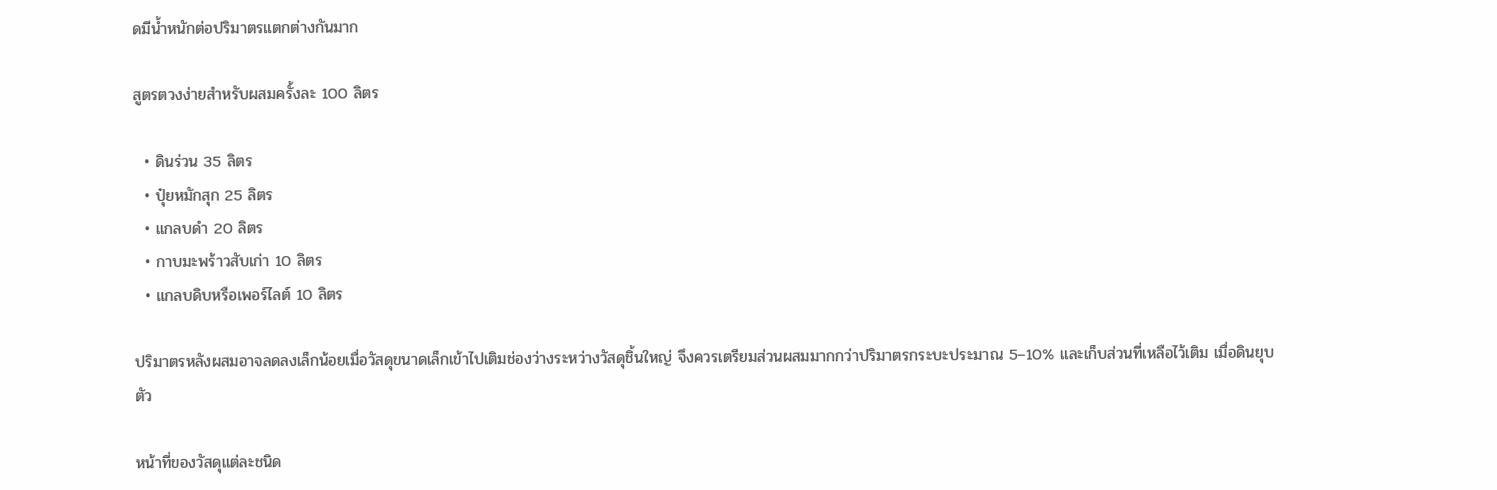ดมีน้ำหนักต่อปริมาตรแตกต่างกันมาก

สูตรตวงง่ายสำหรับผสมครั้งละ 100 ลิตร

  • ดินร่วน 35 ลิตร
  • ปุ๋ยหมักสุก 25 ลิตร
  • แกลบดำ 20 ลิตร
  • กาบมะพร้าวสับเก่า 10 ลิตร
  • แกลบดิบหรือเพอร์ไลต์ 10 ลิตร

ปริมาตรหลังผสมอาจลดลงเล็กน้อยเมื่อวัสดุขนาดเล็กเข้าไปเติมช่องว่างระหว่างวัสดุชิ้นใหญ่ จึงควรเตรียมส่วนผสมมากกว่าปริมาตรกระบะประมาณ 5–10% และเก็บส่วนที่เหลือไว้เติม เมื่อดินยุบตัว

หน้าที่ของวัสดุแต่ละชนิด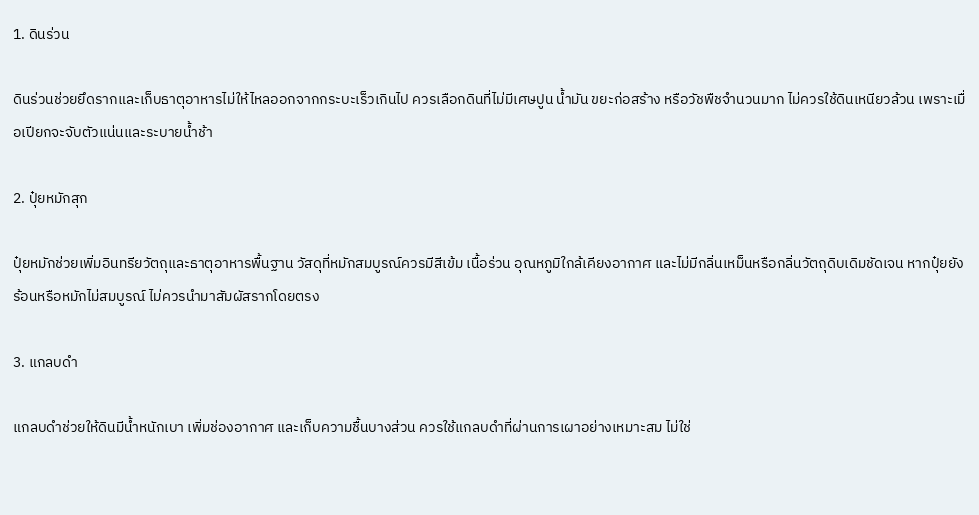1. ดินร่วน

ดินร่วนช่วยยึดรากและเก็บธาตุอาหารไม่ให้ไหลออกจากกระบะเร็วเกินไป ควรเลือกดินที่ไม่มีเศษปูน น้ำมัน ขยะก่อสร้าง หรือวัชพืชจำนวนมาก ไม่ควรใช้ดินเหนียวล้วน เพราะเมื่อเปียกจะจับตัวแน่นและระบายน้ำช้า

2. ปุ๋ยหมักสุก

ปุ๋ยหมักช่วยเพิ่มอินทรียวัตถุและธาตุอาหารพื้นฐาน วัสดุที่หมักสมบูรณ์ควรมีสีเข้ม เนื้อร่วน อุณหภูมิใกล้เคียงอากาศ และไม่มีกลิ่นเหม็นหรือกลิ่นวัตถุดิบเดิมชัดเจน หากปุ๋ยยังร้อนหรือหมักไม่สมบูรณ์ ไม่ควรนำมาสัมผัสรากโดยตรง

3. แกลบดำ

แกลบดำช่วยให้ดินมีน้ำหนักเบา เพิ่มช่องอากาศ และเก็บความชื้นบางส่วน ควรใช้แกลบดำที่ผ่านการเผาอย่างเหมาะสม ไม่ใช่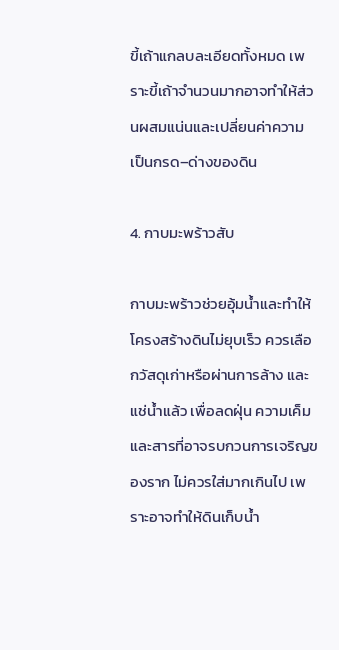ขี้เถ้าแกลบละเอียดทั้งหมด เพราะขี้เถ้าจำนวนมากอาจทำให้ส่วนผสมแน่นและเปลี่ยนค่าความเป็นกรด–ด่างของดิน

4. กาบมะพร้าวสับ

กาบมะพร้าวช่วยอุ้มน้ำและทำให้โครงสร้างดินไม่ยุบเร็ว ควรเลือกวัสดุเก่าหรือผ่านการล้าง และแช่น้ำแล้ว เพื่อลดฝุ่น ความเค็ม และสารที่อาจรบกวนการเจริญของราก ไม่ควรใส่มากเกินไป เพราะอาจทำให้ดินเก็บน้ำ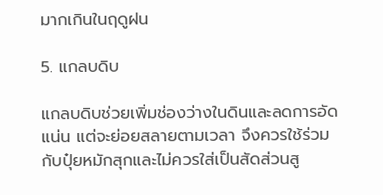มากเกินในฤดูฝน

5. แกลบดิบ

แกลบดิบช่วยเพิ่มช่องว่างในดินและลดการอัดแน่น แต่จะย่อยสลายตามเวลา จึงควรใช้ร่วมกับปุ๋ยหมักสุกและไม่ควรใส่เป็นสัดส่วนสู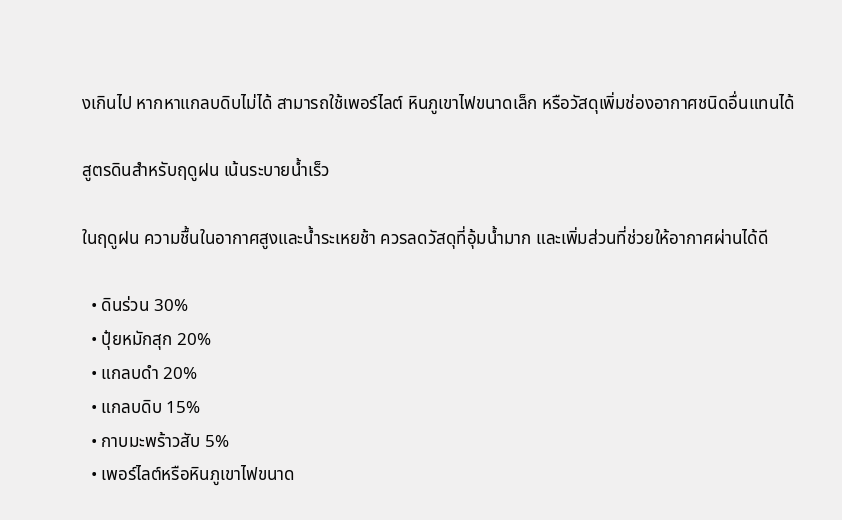งเกินไป หากหาแกลบดิบไม่ได้ สามารถใช้เพอร์ไลต์ หินภูเขาไฟขนาดเล็ก หรือวัสดุเพิ่มช่องอากาศชนิดอื่นแทนได้

สูตรดินสำหรับฤดูฝน เน้นระบายน้ำเร็ว

ในฤดูฝน ความชื้นในอากาศสูงและน้ำระเหยช้า ควรลดวัสดุที่อุ้มน้ำมาก และเพิ่มส่วนที่ช่วยให้อากาศผ่านได้ดี

  • ดินร่วน 30%
  • ปุ๋ยหมักสุก 20%
  • แกลบดำ 20%
  • แกลบดิบ 15%
  • กาบมะพร้าวสับ 5%
  • เพอร์ไลต์หรือหินภูเขาไฟขนาด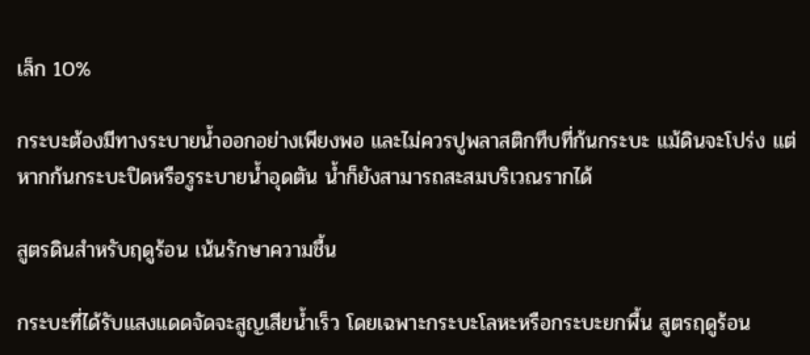เล็ก 10%

กระบะต้องมีทางระบายน้ำออกอย่างเพียงพอ และไม่ควรปูพลาสติกทึบที่ก้นกระบะ แม้ดินจะโปร่ง แต่หากก้นกระบะปิดหรือรูระบายน้ำอุดตัน น้ำก็ยังสามารถสะสมบริเวณรากได้

สูตรดินสำหรับฤดูร้อน เน้นรักษาความชื้น

กระบะที่ได้รับแสงแดดจัดจะสูญเสียน้ำเร็ว โดยเฉพาะกระบะโลหะหรือกระบะยกพื้น สูตรฤดูร้อน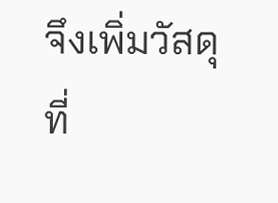จึงเพิ่มวัสดุที่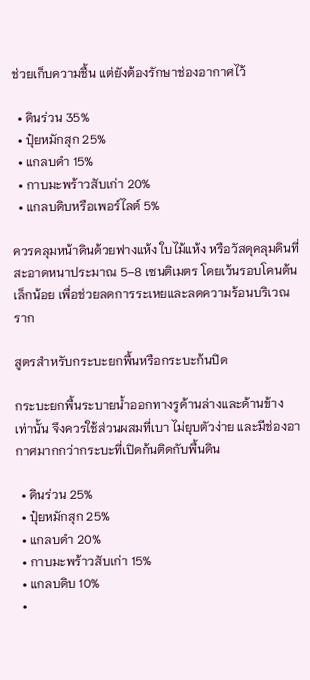ช่วยเก็บความชื้น แต่ยังต้องรักษาช่องอากาศไว้

  • ดินร่วน 35%
  • ปุ๋ยหมักสุก 25%
  • แกลบดำ 15%
  • กาบมะพร้าวสับเก่า 20%
  • แกลบดิบหรือเพอร์ไลต์ 5%

ควรคลุมหน้าดินด้วยฟางแห้ง ใบไม้แห้ง หรือวัสดุคลุมดินที่สะอาดหนาประมาณ 5–8 เซนติเมตร โดยเว้นรอบโคนต้นเล็กน้อย เพื่อช่วยลดการระเหยและลดความร้อนบริเวณราก

สูตรสำหรับกระบะยกพื้นหรือกระบะก้นปิด

กระบะยกพื้นระบายน้ำออกทางรูด้านล่างและด้านข้างเท่านั้น จึงควรใช้ส่วนผสมที่เบา ไม่ยุบตัวง่าย และมีช่องอากาศมากกว่ากระบะที่เปิดก้นติดกับพื้นดิน

  • ดินร่วน 25%
  • ปุ๋ยหมักสุก 25%
  • แกลบดำ 20%
  • กาบมะพร้าวสับเก่า 15%
  • แกลบดิบ 10%
  •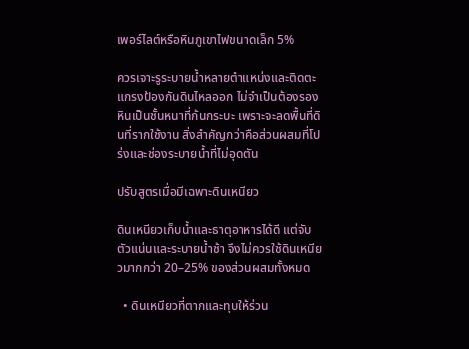เพอร์ไลต์หรือหินภูเขาไฟขนาดเล็ก 5%

ควรเจาะรูระบายน้ำหลายตำแหน่งและติดตะแกรงป้องกันดินไหลออก ไม่จำเป็นต้องรองหินเป็นชั้นหนาที่ก้นกระบะ เพราะจะลดพื้นที่ดินที่รากใช้งาน สิ่งสำคัญกว่าคือส่วนผสมที่โปร่งและช่องระบายน้ำที่ไม่อุดตัน

ปรับสูตรเมื่อมีเฉพาะดินเหนียว

ดินเหนียวเก็บน้ำและธาตุอาหารได้ดี แต่จับตัวแน่นและระบายน้ำช้า จึงไม่ควรใช้ดินเหนียวมากกว่า 20–25% ของส่วนผสมทั้งหมด

  • ดินเหนียวที่ตากและทุบให้ร่วน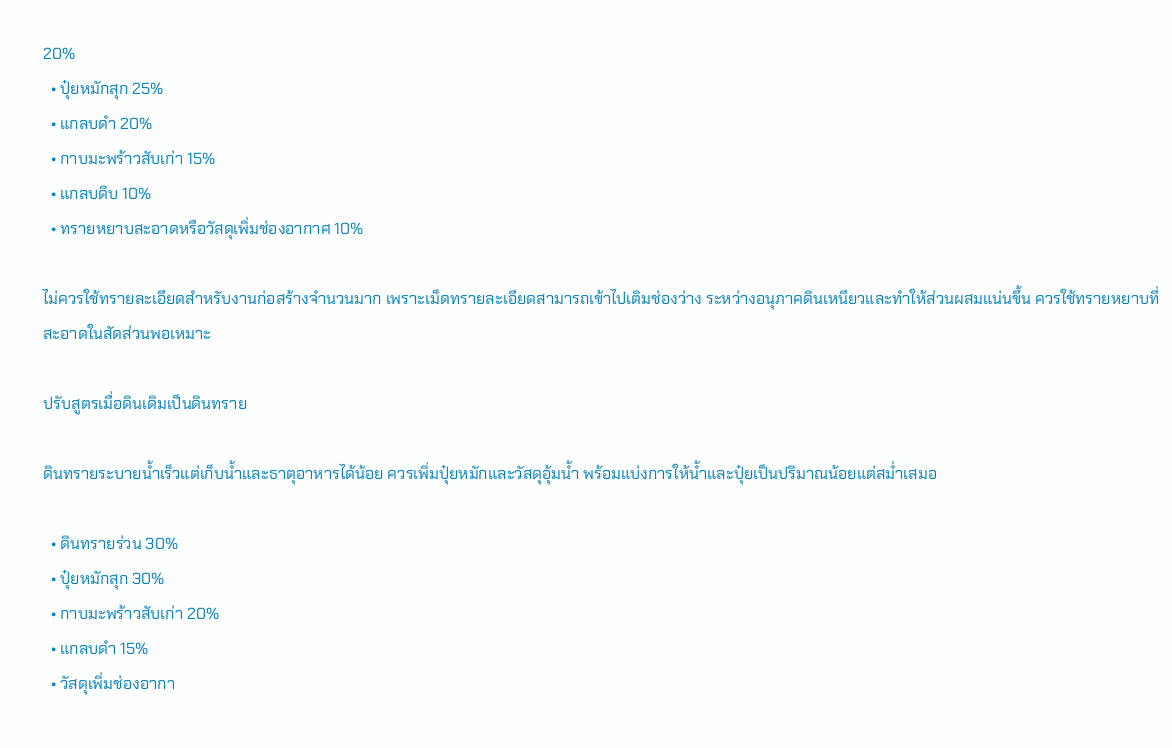20%
  • ปุ๋ยหมักสุก 25%
  • แกลบดำ 20%
  • กาบมะพร้าวสับเก่า 15%
  • แกลบดิบ 10%
  • ทรายหยาบสะอาดหรือวัสดุเพิ่มช่องอากาศ 10%

ไม่ควรใช้ทรายละเอียดสำหรับงานก่อสร้างจำนวนมาก เพราะเม็ดทรายละเอียดสามารถเข้าไปเติมช่องว่าง ระหว่างอนุภาคดินเหนียวและทำให้ส่วนผสมแน่นขึ้น ควรใช้ทรายหยาบที่สะอาดในสัดส่วนพอเหมาะ

ปรับสูตรเมื่อดินเดิมเป็นดินทราย

ดินทรายระบายน้ำเร็วแต่เก็บน้ำและธาตุอาหารได้น้อย ควรเพิ่มปุ๋ยหมักและวัสดุอุ้มน้ำ พร้อมแบ่งการให้น้ำและปุ๋ยเป็นปริมาณน้อยแต่สม่ำเสมอ

  • ดินทรายร่วน 30%
  • ปุ๋ยหมักสุก 30%
  • กาบมะพร้าวสับเก่า 20%
  • แกลบดำ 15%
  • วัสดุเพิ่มช่องอากา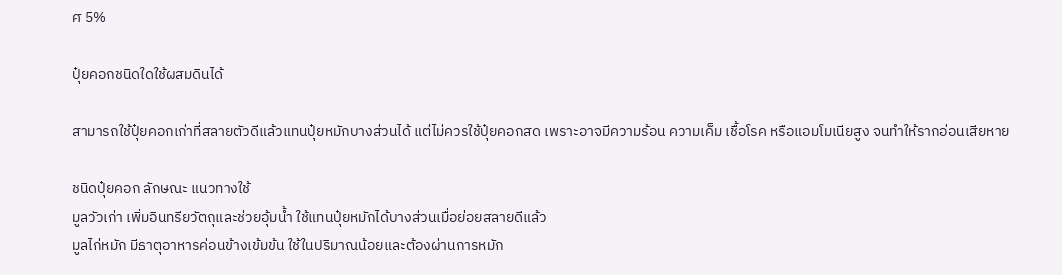ศ 5%

ปุ๋ยคอกชนิดใดใช้ผสมดินได้

สามารถใช้ปุ๋ยคอกเก่าที่สลายตัวดีแล้วแทนปุ๋ยหมักบางส่วนได้ แต่ไม่ควรใช้ปุ๋ยคอกสด เพราะอาจมีความร้อน ความเค็ม เชื้อโรค หรือแอมโมเนียสูง จนทำให้รากอ่อนเสียหาย

ชนิดปุ๋ยคอก ลักษณะ แนวทางใช้
มูลวัวเก่า เพิ่มอินทรียวัตถุและช่วยอุ้มน้ำ ใช้แทนปุ๋ยหมักได้บางส่วนเมื่อย่อยสลายดีแล้ว
มูลไก่หมัก มีธาตุอาหารค่อนข้างเข้มข้น ใช้ในปริมาณน้อยและต้องผ่านการหมัก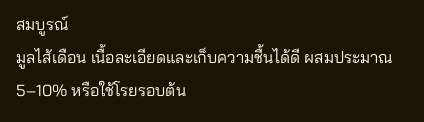สมบูรณ์
มูลไส้เดือน เนื้อละเอียดและเก็บความชื้นได้ดี ผสมประมาณ 5–10% หรือใช้โรยรอบต้น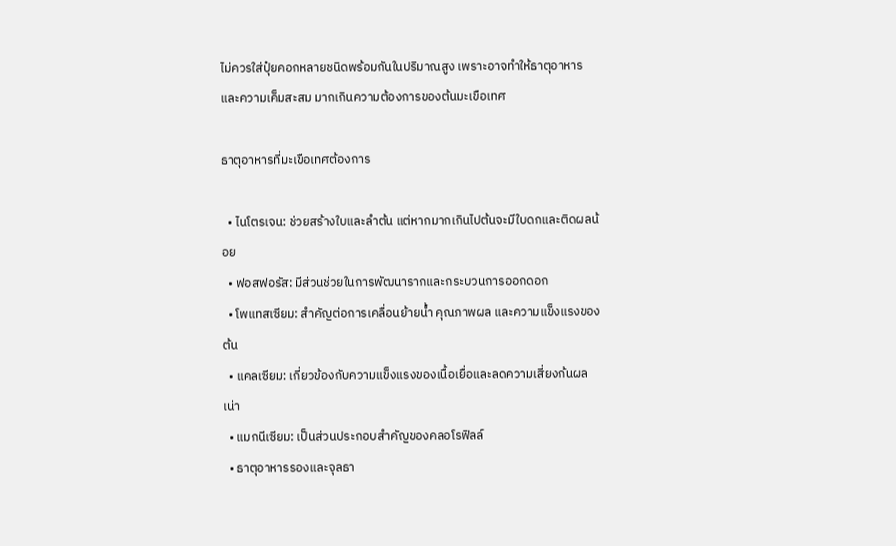ไม่ควรใส่ปุ๋ยคอกหลายชนิดพร้อมกันในปริมาณสูง เพราะอาจทำให้ธาตุอาหารและความเค็มสะสม มากเกินความต้องการของต้นมะเขือเทศ

ธาตุอาหารที่มะเขือเทศต้องการ

  • ไนโตรเจน: ช่วยสร้างใบและลำต้น แต่หากมากเกินไปต้นจะมีใบดกและติดผลน้อย
  • ฟอสฟอรัส: มีส่วนช่วยในการพัฒนารากและกระบวนการออกดอก
  • โพแทสเซียม: สำคัญต่อการเคลื่อนย้ายน้ำ คุณภาพผล และความแข็งแรงของต้น
  • แคลเซียม: เกี่ยวข้องกับความแข็งแรงของเนื้อเยื่อและลดความเสี่ยงก้นผลเน่า
  • แมกนีเซียม: เป็นส่วนประกอบสำคัญของคลอโรฟิลล์
  • ธาตุอาหารรองและจุลธา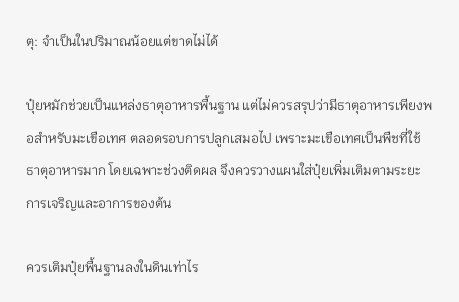ตุ: จำเป็นในปริมาณน้อยแต่ขาดไม่ได้

ปุ๋ยหมักช่วยเป็นแหล่งธาตุอาหารพื้นฐาน แต่ไม่ควรสรุปว่ามีธาตุอาหารเพียงพอสำหรับมะเขือเทศ ตลอดรอบการปลูกเสมอไป เพราะมะเขือเทศเป็นพืชที่ใช้ธาตุอาหารมาก โดยเฉพาะช่วงติดผล จึงควรวางแผนใส่ปุ๋ยเพิ่มเติมตามระยะการเจริญและอาการของต้น

ควรเติมปุ๋ยพื้นฐานลงในดินเท่าไร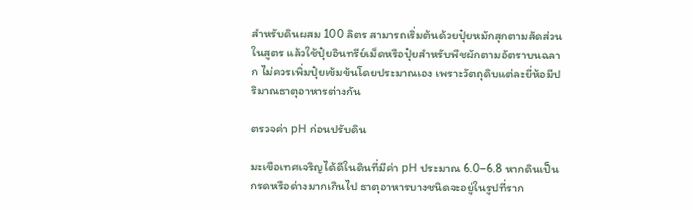สำหรับดินผสม 100 ลิตร สามารถเริ่มต้นด้วยปุ๋ยหมักสุกตามสัดส่วนในสูตร แล้วใช้ปุ๋ยอินทรีย์เม็ดหรือปุ๋ยสำหรับพืชผักตามอัตราบนฉลาก ไม่ควรเพิ่มปุ๋ยเข้มข้นโดยประมาณเอง เพราะวัตถุดิบแต่ละยี่ห้อมีปริมาณธาตุอาหารต่างกัน

ตรวจค่า pH ก่อนปรับดิน

มะเขือเทศเจริญได้ดีในดินที่มีค่า pH ประมาณ 6.0–6.8 หากดินเป็นกรดหรือด่างมากเกินไป ธาตุอาหารบางชนิดจะอยู่ในรูปที่ราก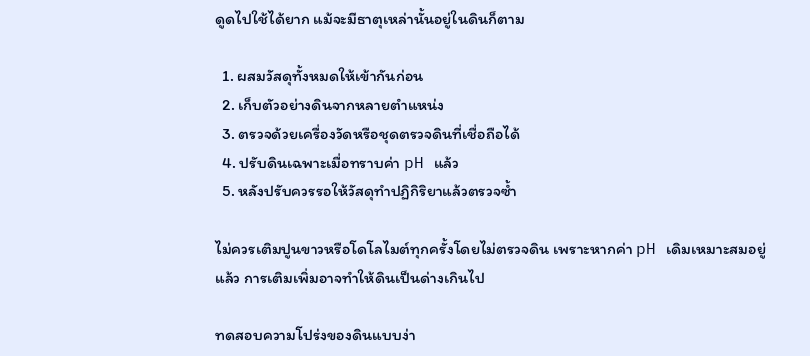ดูดไปใช้ได้ยาก แม้จะมีธาตุเหล่านั้นอยู่ในดินก็ตาม

  1. ผสมวัสดุทั้งหมดให้เข้ากันก่อน
  2. เก็บตัวอย่างดินจากหลายตำแหน่ง
  3. ตรวจด้วยเครื่องวัดหรือชุดตรวจดินที่เชื่อถือได้
  4. ปรับดินเฉพาะเมื่อทราบค่า pH แล้ว
  5. หลังปรับควรรอให้วัสดุทำปฏิกิริยาแล้วตรวจซ้ำ

ไม่ควรเติมปูนขาวหรือโดโลไมต์ทุกครั้งโดยไม่ตรวจดิน เพราะหากค่า pH เดิมเหมาะสมอยู่แล้ว การเติมเพิ่มอาจทำให้ดินเป็นด่างเกินไป

ทดสอบความโปร่งของดินแบบง่า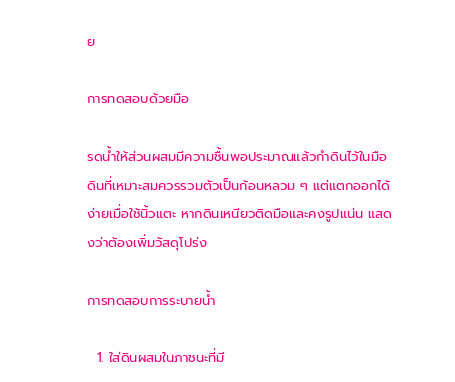ย

การทดสอบด้วยมือ

รดน้ำให้ส่วนผสมมีความชื้นพอประมาณแล้วกำดินไว้ในมือ ดินที่เหมาะสมควรรวมตัวเป็นก้อนหลวม ๆ แต่แตกออกได้ง่ายเมื่อใช้นิ้วแตะ หากดินเหนียวติดมือและคงรูปแน่น แสดงว่าต้องเพิ่มวัสดุโปร่ง

การทดสอบการระบายน้ำ

  1. ใส่ดินผสมในภาชนะที่มี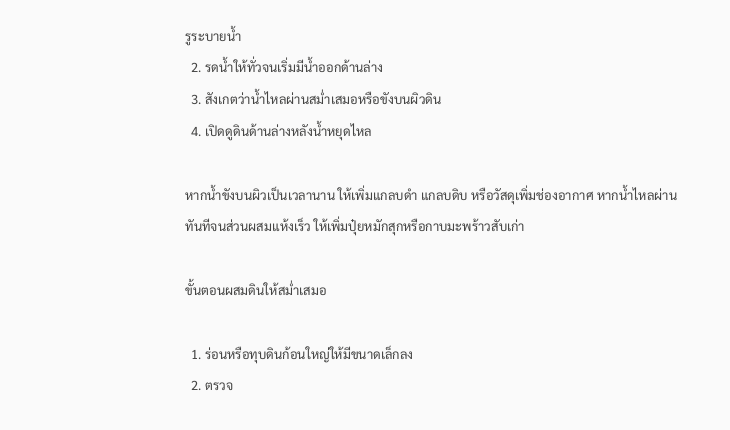รูระบายน้ำ
  2. รดน้ำให้ทั่วจนเริ่มมีน้ำออกด้านล่าง
  3. สังเกตว่าน้ำไหลผ่านสม่ำเสมอหรือขังบนผิวดิน
  4. เปิดดูดินด้านล่างหลังน้ำหยุดไหล

หากน้ำขังบนผิวเป็นเวลานาน ให้เพิ่มแกลบดำ แกลบดิบ หรือวัสดุเพิ่มช่องอากาศ หากน้ำไหลผ่านทันทีจนส่วนผสมแห้งเร็ว ให้เพิ่มปุ๋ยหมักสุกหรือกาบมะพร้าวสับเก่า

ขั้นตอนผสมดินให้สม่ำเสมอ

  1. ร่อนหรือทุบดินก้อนใหญ่ให้มีขนาดเล็กลง
  2. ตรวจ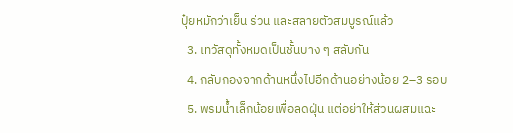ปุ๋ยหมักว่าเย็น ร่วน และสลายตัวสมบูรณ์แล้ว
  3. เทวัสดุทั้งหมดเป็นชั้นบาง ๆ สลับกัน
  4. กลับกองจากด้านหนึ่งไปอีกด้านอย่างน้อย 2–3 รอบ
  5. พรมน้ำเล็กน้อยเพื่อลดฝุ่น แต่อย่าให้ส่วนผสมแฉะ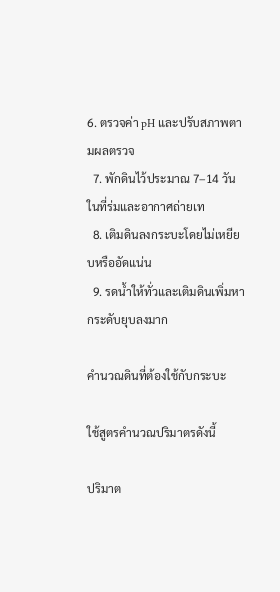6. ตรวจค่า pH และปรับสภาพตามผลตรวจ
  7. พักดินไว้ประมาณ 7–14 วันในที่ร่มและอากาศถ่ายเท
  8. เติมดินลงกระบะโดยไม่เหยียบหรืออัดแน่น
  9. รดน้ำให้ทั่วและเติมดินเพิ่มหากระดับยุบลงมาก

คำนวณดินที่ต้องใช้กับกระบะ

ใช้สูตรคำนวณปริมาตรดังนี้

ปริมาต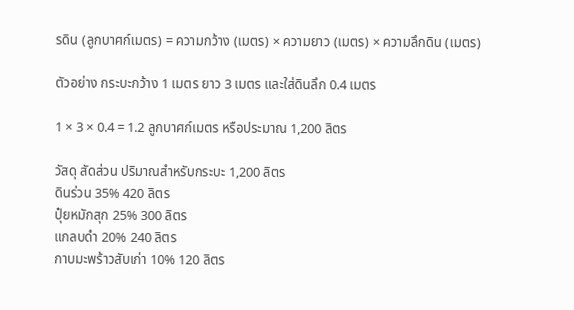รดิน (ลูกบาศก์เมตร) = ความกว้าง (เมตร) × ความยาว (เมตร) × ความลึกดิน (เมตร)

ตัวอย่าง กระบะกว้าง 1 เมตร ยาว 3 เมตร และใส่ดินลึก 0.4 เมตร

1 × 3 × 0.4 = 1.2 ลูกบาศก์เมตร หรือประมาณ 1,200 ลิตร

วัสดุ สัดส่วน ปริมาณสำหรับกระบะ 1,200 ลิตร
ดินร่วน 35% 420 ลิตร
ปุ๋ยหมักสุก 25% 300 ลิตร
แกลบดำ 20% 240 ลิตร
กาบมะพร้าวสับเก่า 10% 120 ลิตร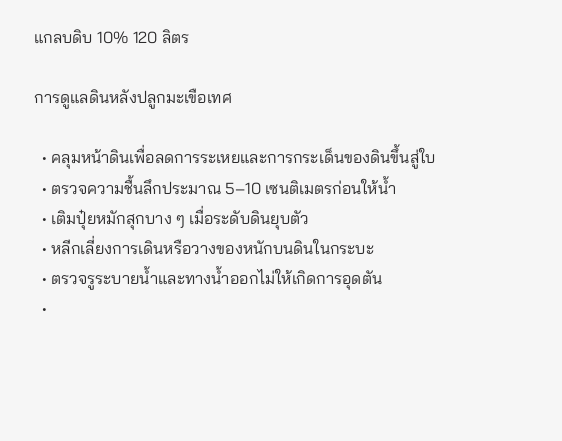แกลบดิบ 10% 120 ลิตร

การดูแลดินหลังปลูกมะเขือเทศ

  • คลุมหน้าดินเพื่อลดการระเหยและการกระเด็นของดินขึ้นสู่ใบ
  • ตรวจความชื้นลึกประมาณ 5–10 เซนติเมตรก่อนให้น้ำ
  • เติมปุ๋ยหมักสุกบาง ๆ เมื่อระดับดินยุบตัว
  • หลีกเลี่ยงการเดินหรือวางของหนักบนดินในกระบะ
  • ตรวจรูระบายน้ำและทางน้ำออกไม่ให้เกิดการอุดตัน
  •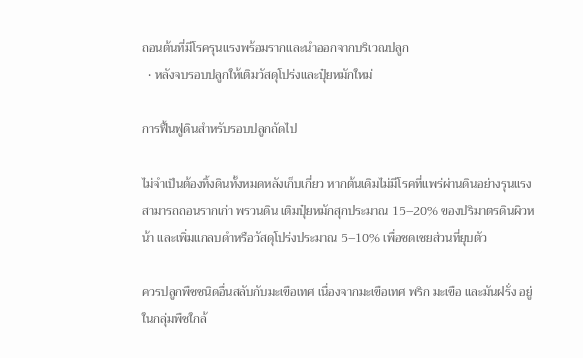ถอนต้นที่มีโรครุนแรงพร้อมรากและนำออกจากบริเวณปลูก
  • หลังจบรอบปลูกให้เติมวัสดุโปร่งและปุ๋ยหมักใหม่

การฟื้นฟูดินสำหรับรอบปลูกถัดไป

ไม่จำเป็นต้องทิ้งดินทั้งหมดหลังเก็บเกี่ยว หากต้นเดิมไม่มีโรคที่แพร่ผ่านดินอย่างรุนแรง สามารถถอนรากเก่า พรวนดิน เติมปุ๋ยหมักสุกประมาณ 15–20% ของปริมาตรดินผิวหน้า และเพิ่มแกลบดำหรือวัสดุโปร่งประมาณ 5–10% เพื่อชดเชยส่วนที่ยุบตัว

ควรปลูกพืชชนิดอื่นสลับกับมะเขือเทศ เนื่องจากมะเขือเทศ พริก มะเขือ และมันฝรั่ง อยู่ในกลุ่มพืชใกล้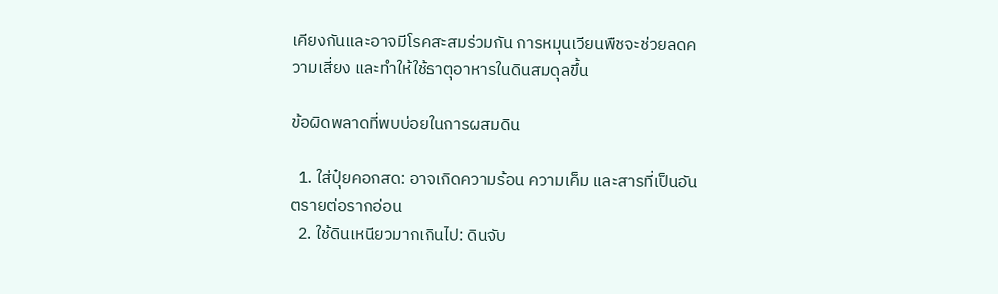เคียงกันและอาจมีโรคสะสมร่วมกัน การหมุนเวียนพืชจะช่วยลดความเสี่ยง และทำให้ใช้ธาตุอาหารในดินสมดุลขึ้น

ข้อผิดพลาดที่พบบ่อยในการผสมดิน

  1. ใส่ปุ๋ยคอกสด: อาจเกิดความร้อน ความเค็ม และสารที่เป็นอันตรายต่อรากอ่อน
  2. ใช้ดินเหนียวมากเกินไป: ดินจับ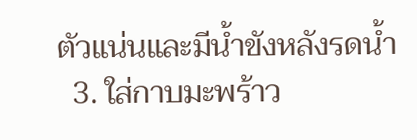ตัวแน่นและมีน้ำขังหลังรดน้ำ
  3. ใส่กาบมะพร้าว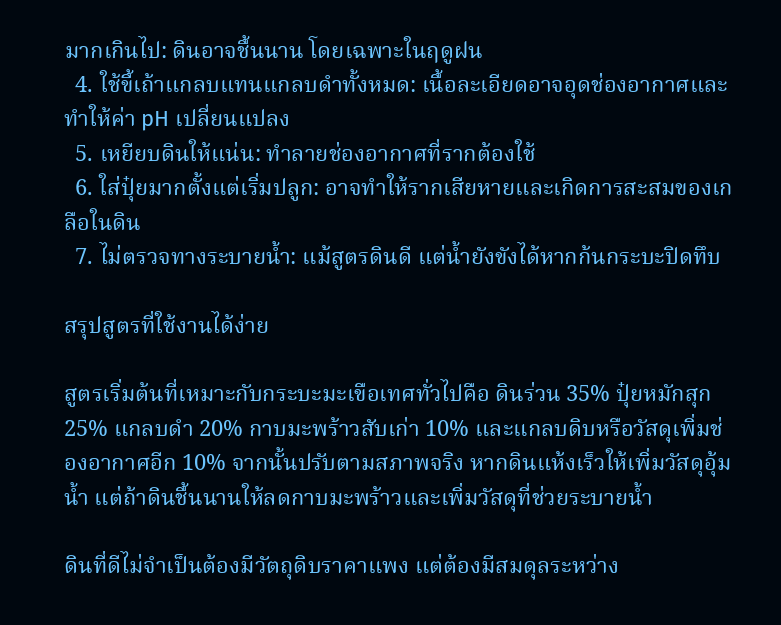มากเกินไป: ดินอาจชื้นนาน โดยเฉพาะในฤดูฝน
  4. ใช้ขี้เถ้าแกลบแทนแกลบดำทั้งหมด: เนื้อละเอียดอาจอุดช่องอากาศและทำให้ค่า pH เปลี่ยนแปลง
  5. เหยียบดินให้แน่น: ทำลายช่องอากาศที่รากต้องใช้
  6. ใส่ปุ๋ยมากตั้งแต่เริ่มปลูก: อาจทำให้รากเสียหายและเกิดการสะสมของเกลือในดิน
  7. ไม่ตรวจทางระบายน้ำ: แม้สูตรดินดี แต่น้ำยังขังได้หากก้นกระบะปิดทึบ

สรุปสูตรที่ใช้งานได้ง่าย

สูตรเริ่มต้นที่เหมาะกับกระบะมะเขือเทศทั่วไปคือ ดินร่วน 35% ปุ๋ยหมักสุก 25% แกลบดำ 20% กาบมะพร้าวสับเก่า 10% และแกลบดิบหรือวัสดุเพิ่มช่องอากาศอีก 10% จากนั้นปรับตามสภาพจริง หากดินแห้งเร็วให้เพิ่มวัสดุอุ้มน้ำ แต่ถ้าดินชื้นนานให้ลดกาบมะพร้าวและเพิ่มวัสดุที่ช่วยระบายน้ำ

ดินที่ดีไม่จำเป็นต้องมีวัตถุดิบราคาแพง แต่ต้องมีสมดุลระหว่าง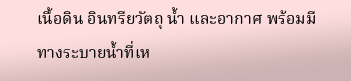เนื้อดิน อินทรียวัตถุ น้ำ และอากาศ พร้อมมีทางระบายน้ำที่เห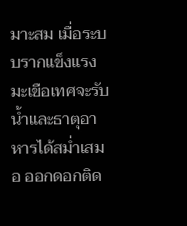มาะสม เมื่อระบบรากแข็งแรง มะเขือเทศจะรับน้ำและธาตุอาหารได้สม่ำเสมอ ออกดอกติด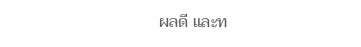ผลดี และท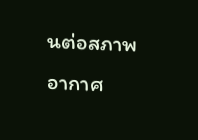นต่อสภาพอากาศ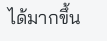ได้มากขึ้น